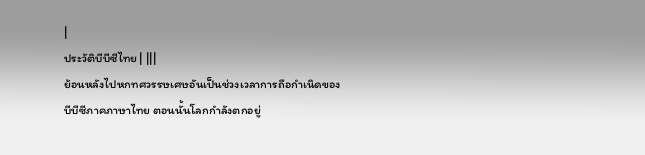|
ประวัติบีบีซีไทย | |||
ย้อนหลังไปหกทศวรรษเศษอันเป็นช่วงเวลาการถือกำเนิดของบีบีซีภาคภาษาไทย ตอนนั้นโลกกำลังตกอยู่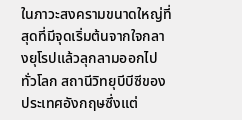ในภาวะสงครามขนาดใหญ่ที่สุดที่มีจุดเริ่มต้นจากใจกลางยุโรปแล้วลุกลามออกไปทั่วโลก สถานีวิทยุบีบีซีของประเทศอังกฤษซึ่งแต่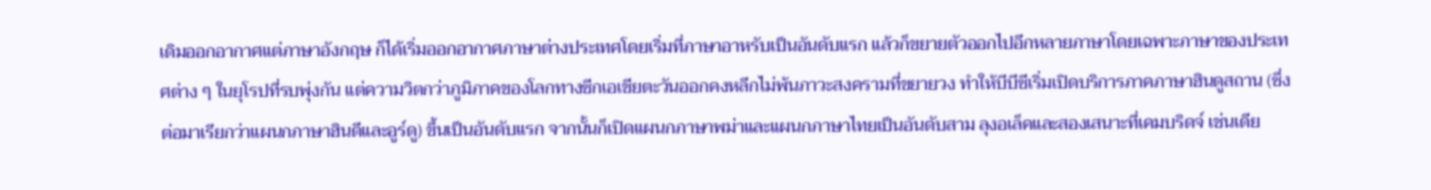เดิมออกอากาศแต่ภาษาอังกฤษ ก็ได้เริ่มออกอากาศภาษาต่างประเทศโดยเริ่มที่ภาษาอาหรับเป็นอันดับแรก แล้วก็ขยายตัวออกไปอีกหลายภาษาโดยเฉพาะภาษาของประเทศต่าง ๆ ในยุโรปที่รบพุ่งกัน แต่ความวิตกว่าภูมิภาคของโลกทางซีกเอเชียตะวันออกคงหลีกไม่พ้นภาวะสงครามที่ขยายวง ทำให้บีบีซีเริ่มเปิดบริการภาคภาษาฮินดูสถาน (ซึ่งต่อมาเรียกว่าแผนกภาษาฮินดีและอูร์ดู) ขึ้นเป็นอันดับแรก จากนั้นก็เปิดแผนกภาษาพม่าและแผนกภาษาไทยเป็นอันดับสาม ลุงอเล็คและสองเสนาะที่เคมบริดจ์ เช่นเดีย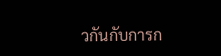วกันกับการก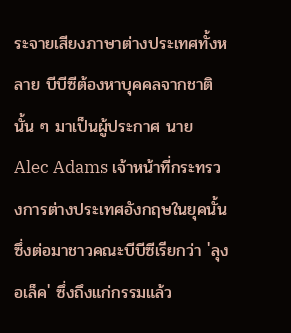ระจายเสียงภาษาต่างประเทศทั้งหลาย บีบีซีต้องหาบุคคลจากชาตินั้น ๆ มาเป็นผู้ประกาศ นาย Alec Adams เจ้าหน้าที่กระทรวงการต่างประเทศอังกฤษในยุคนั้นซึ่งต่อมาชาวคณะบีบีซีเรียกว่า 'ลุงอเล็ค' ซึ่งถึงแก่กรรมแล้ว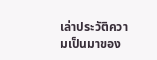เล่าประวัติความเป็นมาของ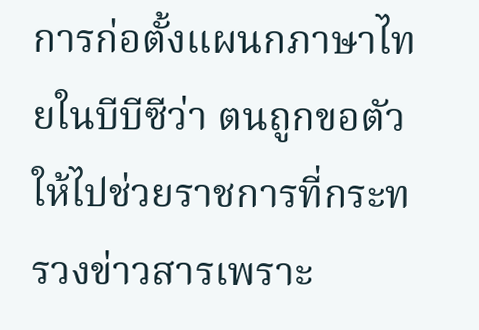การก่อตั้งแผนกภาษาไทยในบีบีซีว่า ตนถูกขอตัวให้ไปช่วยราชการที่กระทรวงข่าวสารเพราะ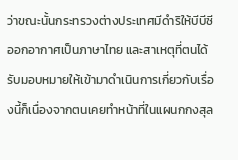ว่าขณะนั้นกระทรวงต่างประเทศมีดำริให้บีบีซีออกอากาศเป็นภาษาไทย และสาเหตุที่ตนได้รับมอบหมายให้เข้ามาดำเนินการเกี่ยวกับเรื่องนี้ก็เนื่องจากตนเคยทำหน้าที่ในแผนกกงสุล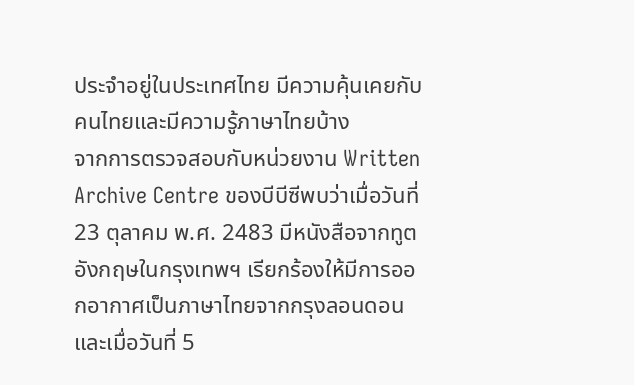ประจำอยู่ในประเทศไทย มีความคุ้นเคยกับคนไทยและมีความรู้ภาษาไทยบ้าง
จากการตรวจสอบกับหน่วยงาน Written Archive Centre ของบีบีซีพบว่าเมื่อวันที่ 23 ตุลาคม พ.ศ. 2483 มีหนังสือจากทูตอังกฤษในกรุงเทพฯ เรียกร้องให้มีการออกอากาศเป็นภาษาไทยจากกรุงลอนดอน และเมื่อวันที่ 5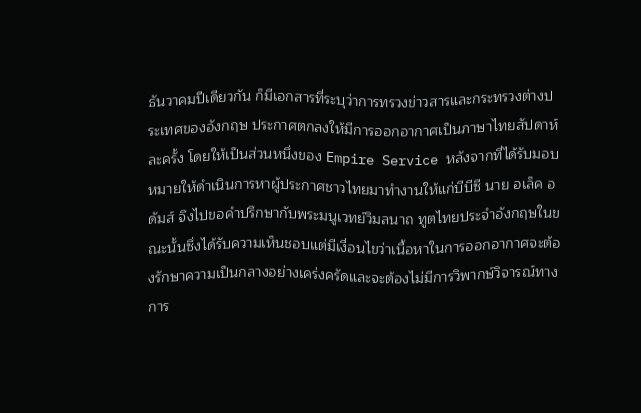ธันวาคมปีเดียวกัน ก็มีเอกสารที่ระบุว่าการทรวงข่าวสารและกระทรวงต่างประเทศของอังกฤษ ประกาศตกลงให้มีการออกอากาศเป็นภาษาไทยสัปดาห์ละครั้ง โดยให้เป็นส่วนหนึ่งของ Empire Service หลังจากที่ได้รับมอบหมายให้ดำเนินการหาผู้ประกาศชาวไทยมาทำงานให้แก่บีบีซี นาย อเล็ค อดัมส์ จึงไปขอคำปรึกษากับพระมนูเวทย์วิมลนาถ ทูตไทยประจำอังกฤษในขณะนั้นซึ่งได้รับความเห็นชอบแต่มีเงื่อนไขว่าเนื้อหาในการออกอากาศจะต้องรักษาความเป็นกลางอย่างเคร่งครัดและจะต้องไม่มีการวิพากษ์วิจารณ์ทางการ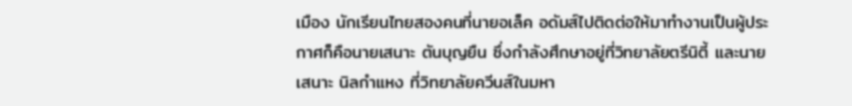เมือง นักเรียนไทยสองคนที่นายอเล็ค อดัมส์ไปติดต่อให้มาทำงานเป็นผู้ประกาศก็คือนายเสนาะ ตันบุญยืน ซึ่งกำลังศึกษาอยู่ที่วิทยาลัยตรีนิตี้ และนายเสนาะ นิลกำแหง ที่วิทยาลัยควีนส์ในมหา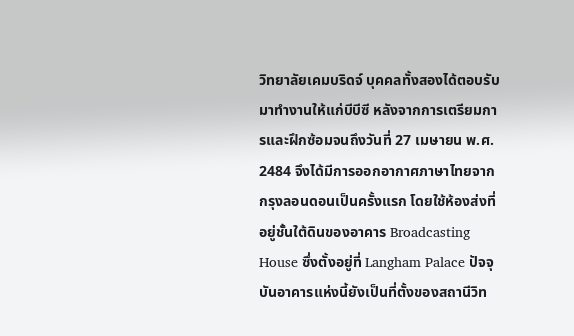วิทยาลัยเคมบริดจ์ บุคคลทั้งสองได้ตอบรับมาทำงานให้แก่บีบีซี หลังจากการเตรียมการและฝึกซ้อมจนถึงวันที่ 27 เมษายน พ.ศ. 2484 จึงได้มีการออกอากาศภาษาไทยจากกรุงลอนดอนเป็นครั้งแรก โดยใช้ห้องส่งที่อยู่ชั้นใต้ดินของอาคาร Broadcasting House ซึ่งตั้งอยู่ที่ Langham Palace ปัจจุบันอาคารแห่งนี้ยังเป็นที่ตั้งของสถานีวิท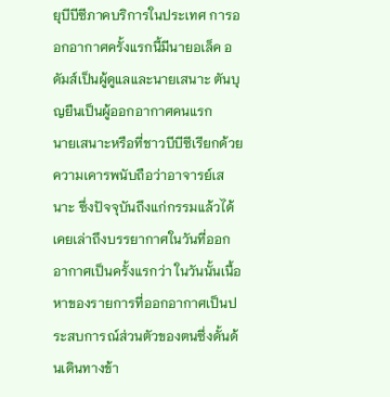ยุบีบีซีภาคบริการในประเทศ การออกอากาศครั้งแรกนี้มีนายอเล็ค อดัมส์เป็นผู้ดูแลและนายเสนาะ ตันบุญยืนเป็นผู้ออกอากาศคนแรก
นายเสนาะหรือที่ชาวบีบีซีเรียกด้วยความเคารพนับถือว่าอาจารย์เสนาะ ซึ่งปัจจุบันถึงแก่กรรมแล้วได้เคยเล่าถึงบรรยากาศในวันที่ออกอากาศเป็นครั้งแรกว่า ในวันนั้นเนื้อหาของรายการที่ออกอากาศเป็นประสบการณ์ส่วนตัวของตนซึ่งดั้นด้นเดินทางข้า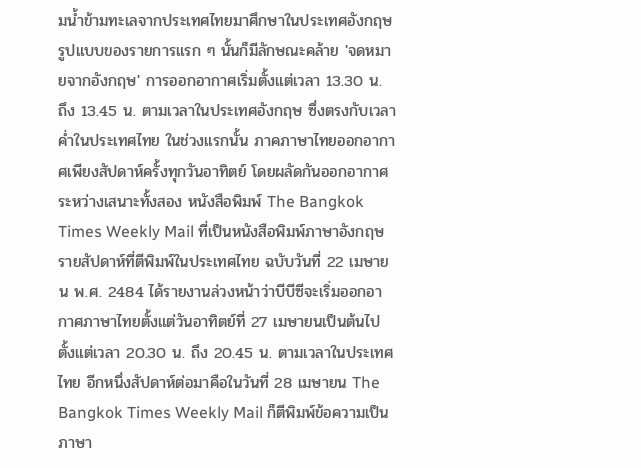มน้ำข้ามทะเลจากประเทศไทยมาศึกษาในประเทศอังกฤษ รูปแบบของรายการแรก ๆ นั้นก็มีลักษณะคล้าย 'จดหมายจากอังกฤษ' การออกอากาศเริ่มตั้งแต่เวลา 13.30 น. ถึง 13.45 น. ตามเวลาในประเทศอังกฤษ ซึ่งตรงกับเวลาค่ำในประเทศไทย ในช่วงแรกนั้น ภาคภาษาไทยออกอากาศเพียงสัปดาห์ครั้งทุกวันอาทิตย์ โดยผลัดกันออกอากาศระหว่างเสนาะทั้งสอง หนังสือพิมพ์ The Bangkok Times Weekly Mail ที่เป็นหนังสือพิมพ์ภาษาอังกฤษรายสัปดาห์ที่ตีพิมพ์ในประเทศไทย ฉบับวันที่ 22 เมษายน พ.ศ. 2484 ได้รายงานล่วงหน้าว่าบีบีซีจะเริ่มออกอากาศภาษาไทยตั้งแต่วันอาทิตย์ที่ 27 เมษายนเป็นต้นไป ตั้งแต่เวลา 20.30 น. ถึง 20.45 น. ตามเวลาในประเทศไทย อีกหนึ่งสัปดาห์ต่อมาคือในวันที่ 28 เมษายน The Bangkok Times Weekly Mail ก็ตีพิมพ์ข้อความเป็นภาษา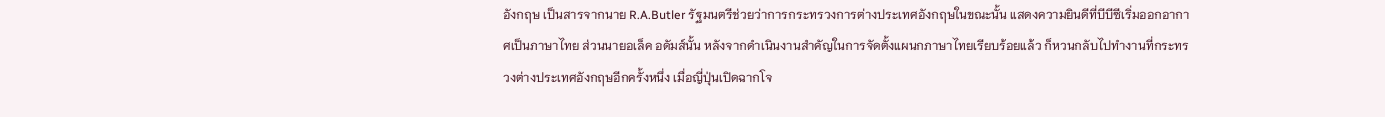อังกฤษ เป็นสารจากนาย R.A.Butler รัฐมนตรีช่วยว่าการกระทรวงการต่างประเทศอังกฤษในขณะนั้น แสดงความยินดีที่บีบีซีเริ่มออกอากาศเป็นภาษาไทย ส่วนนายอเล็ค อดัมส์นั้น หลังจากดำเนินงานสำคัญในการจัดตั้งแผนกภาษาไทยเรียบร้อยแล้ว ก็หวนกลับไปทำงานที่กระทรวงต่างประเทศอังกฤษอีกครั้งหนึ่ง เมื่อญี่ปุ่นเปิดฉากโจ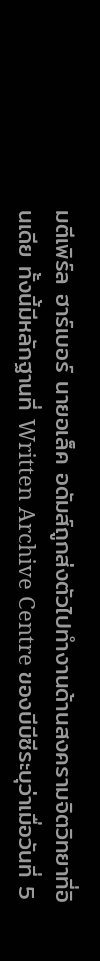มตีเพิร์ล ฮาร์เบอร์ นายอเล็ค อดัมส์ถูกส่งตัวไปทำงานด้านสงครามจิตวิทยาที่อินเดีย ทั้งนี้มีหลักฐานที่ Written Archive Centre ของบีบีซีระบุว่าเมื่อวันที่ 5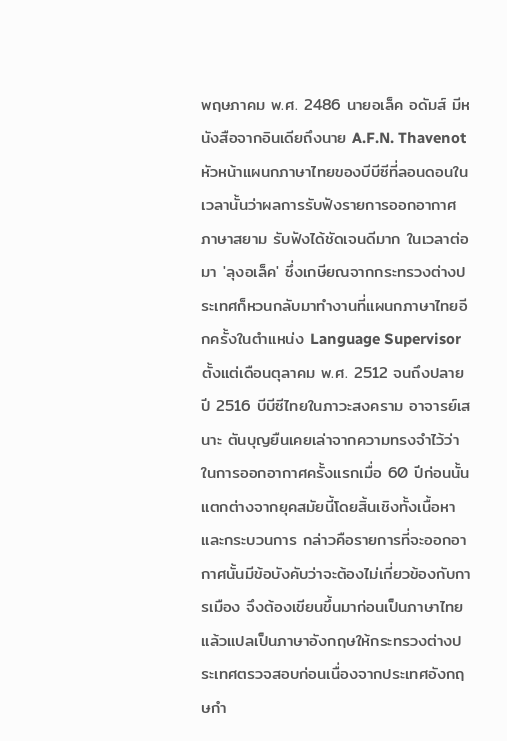พฤษภาคม พ.ศ. 2486 นายอเล็ค อดัมส์ มีหนังสือจากอินเดียถึงนาย A.F.N. Thavenot หัวหน้าแผนกภาษาไทยของบีบีซีที่ลอนดอนในเวลานั้นว่าผลการรับฟังรายการออกอากาศภาษาสยาม รับฟังได้ชัดเจนดีมาก ในเวลาต่อมา 'ลุงอเล็ค' ซึ่งเกษียณจากกระทรวงต่างประเทศก็หวนกลับมาทำงานที่แผนกภาษาไทยอีกครั้งในตำแหน่ง Language Supervisor ตั้งแต่เดือนตุลาคม พ.ศ. 2512 จนถึงปลายปี 2516 บีบีซีไทยในภาวะสงคราม อาจารย์เสนาะ ตันบุญยืนเคยเล่าจากความทรงจำไว้ว่าในการออกอากาศครั้งแรกเมื่อ 60 ปีก่อนนั้น แตกต่างจากยุคสมัยนี้โดยสิ้นเชิงทั้งเนื้อหาและกระบวนการ กล่าวคือรายการที่จะออกอากาศนั้นมีข้อบังคับว่าจะต้องไม่เกี่ยวข้องกับการเมือง จึงต้องเขียนขึ้นมาก่อนเป็นภาษาไทย แล้วแปลเป็นภาษาอังกฤษให้กระทรวงต่างประเทศตรวจสอบก่อนเนื่องจากประเทศอังกฤษกำ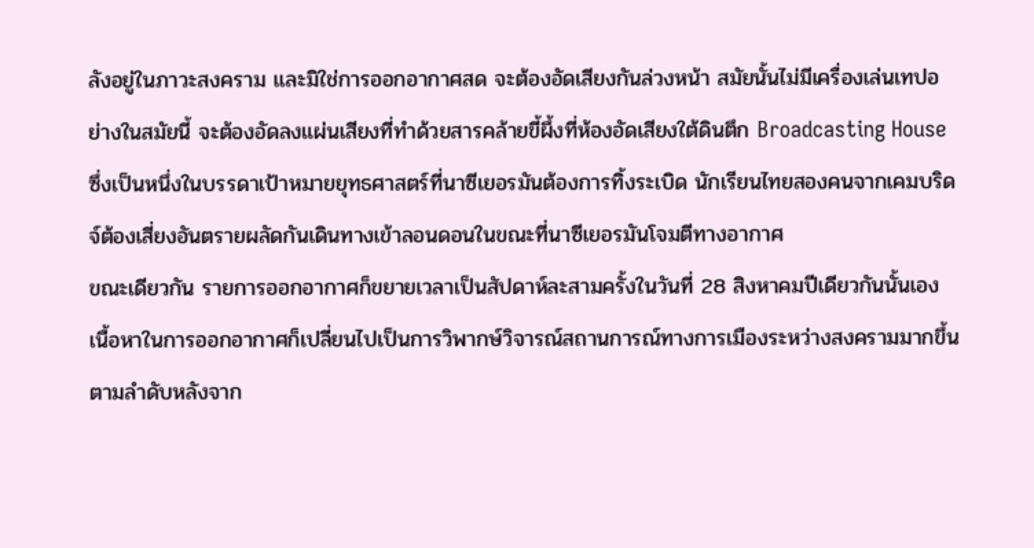ลังอยู่ในภาวะสงคราม และมิใช่การออกอากาศสด จะต้องอัดเสียงกันล่วงหน้า สมัยนั้นไม่มีเครื่องเล่นเทปอย่างในสมัยนี้ จะต้องอัดลงแผ่นเสียงที่ทำด้วยสารคล้ายขี้ผึ้งที่ห้องอัดเสียงใต้ดินตึก Broadcasting House ซึ่งเป็นหนึ่งในบรรดาเป้าหมายยุทธศาสตร์ที่นาซีเยอรมันต้องการทิ้งระเบิด นักเรียนไทยสองคนจากเคมบริดจ์ต้องเสี่ยงอันตรายผลัดกันเดินทางเข้าลอนดอนในขณะที่นาซีเยอรมันโจมตีทางอากาศ
ขณะเดียวกัน รายการออกอากาศก็ขยายเวลาเป็นสัปดาห์ละสามครั้งในวันที่ 28 สิงหาคมปีเดียวกันนั้นเอง เนื้อหาในการออกอากาศก็เปลี่ยนไปเป็นการวิพากษ์วิจารณ์สถานการณ์ทางการเมืองระหว่างสงครามมากขึ้นตามลำดับหลังจาก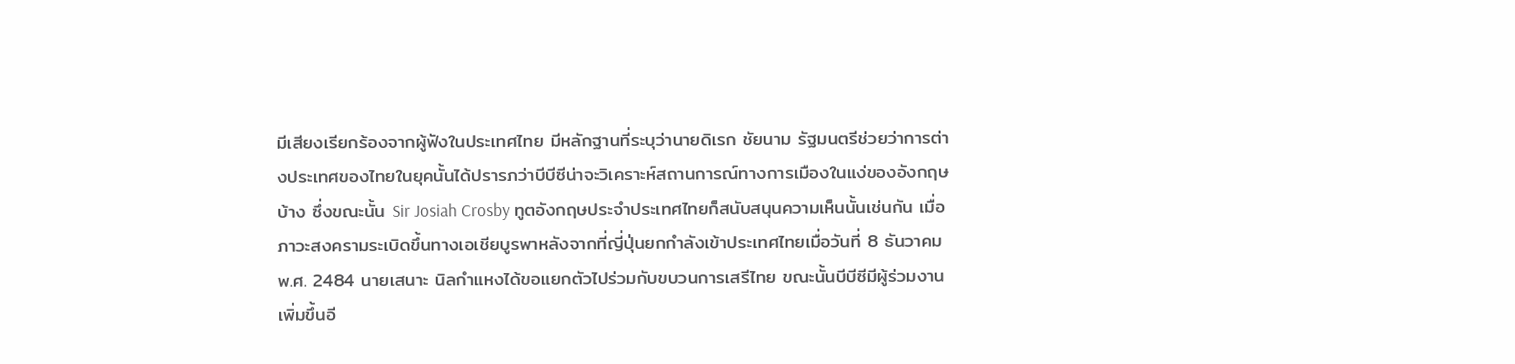มีเสียงเรียกร้องจากผู้ฟังในประเทศไทย มีหลักฐานที่ระบุว่านายดิเรก ชัยนาม รัฐมนตรีช่วยว่าการต่างประเทศของไทยในยุคนั้นได้ปรารภว่าบีบีซีน่าจะวิเคราะห์สถานการณ์ทางการเมืองในแง่ของอังกฤษบ้าง ซึ่งขณะนั้น Sir Josiah Crosby ทูตอังกฤษประจำประเทศไทยก็สนับสนุนความเห็นนั้นเช่นกัน เมื่อภาวะสงครามระเบิดขึ้นทางเอเชียบูรพาหลังจากที่ญี่ปุ่นยกกำลังเข้าประเทศไทยเมื่อวันที่ 8 ธันวาคม พ.ศ. 2484 นายเสนาะ นิลกำแหงได้ขอแยกตัวไปร่วมกับขบวนการเสรีไทย ขณะนั้นบีบีซีมีผู้ร่วมงานเพิ่มขึ้นอี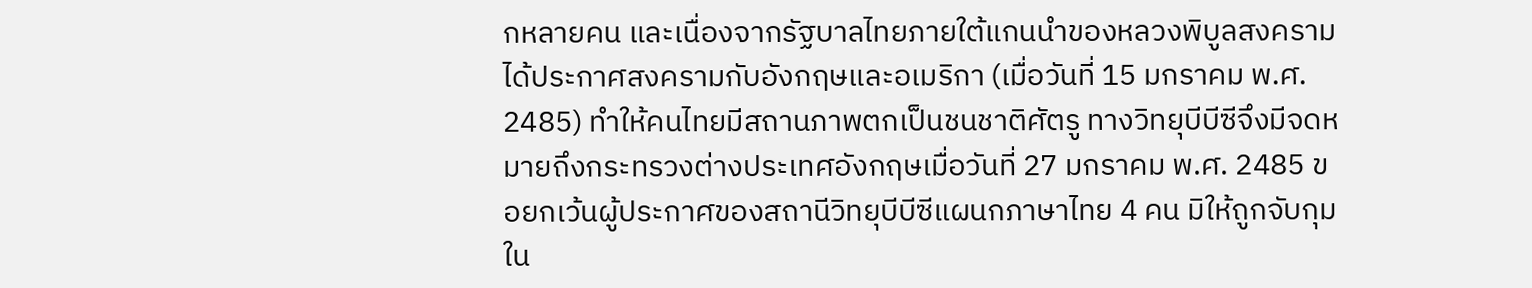กหลายคน และเนื่องจากรัฐบาลไทยภายใต้แกนนำของหลวงพิบูลสงครามได้ประกาศสงครามกับอังกฤษและอเมริกา (เมื่อวันที่ 15 มกราคม พ.ศ. 2485) ทำให้คนไทยมีสถานภาพตกเป็นชนชาติศัตรู ทางวิทยุบีบีซีจึงมีจดหมายถึงกระทรวงต่างประเทศอังกฤษเมื่อวันที่ 27 มกราคม พ.ศ. 2485 ขอยกเว้นผู้ประกาศของสถานีวิทยุบีบีซีแผนกภาษาไทย 4 คน มิให้ถูกจับกุมใน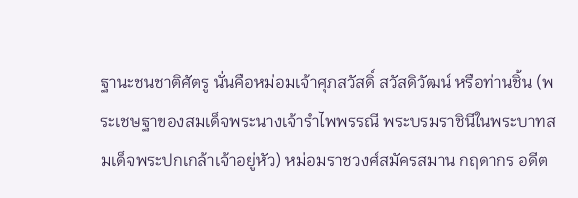ฐานะชนชาติศัตรู นั่นคือหม่อมเจ้าศุภสวัสดิ์ สวัสดิวัฒน์ หรือท่านชิ้น (พระเชษฐาของสมเด็จพระนางเจ้ารำไพพรรณี พระบรมราชินีในพระบาทสมเด็จพระปกเกล้าเจ้าอยู่หัว) หม่อมราชวงศ์สมัครสมาน กฤดากร อดีต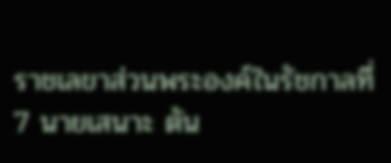ราชเลขาส่วนพระองค์ในรัชกาลที่ 7 นายเสนาะ ตัน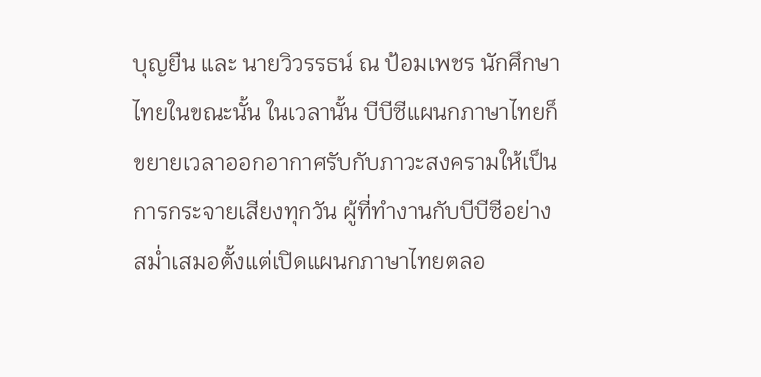บุญยืน และ นายวิวรรธน์ ณ ป้อมเพชร นักศึกษาไทยในขณะนั้น ในเวลานั้น บีบีซีแผนกภาษาไทยก็ขยายเวลาออกอากาศรับกับภาวะสงครามให้เป็นการกระจายเสียงทุกวัน ผู้ที่ทำงานกับบีบีซีอย่างสม่ำเสมอตั้งแต่เปิดแผนกภาษาไทยตลอ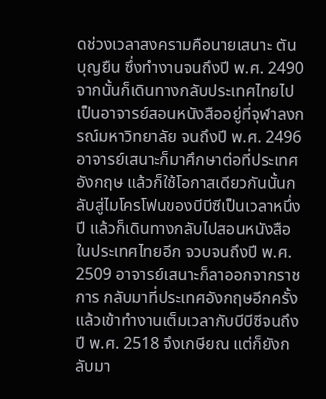ดช่วงเวลาสงครามคือนายเสนาะ ตันบุญยืน ซึ่งทำงานจนถึงปี พ.ศ. 2490 จากนั้นก็เดินทางกลับประเทศไทยไปเป็นอาจารย์สอนหนังสืออยู่ที่จุฬาลงกรณ์มหาวิทยาลัย จนถึงปี พ.ศ. 2496 อาจารย์เสนาะก็มาศึกษาต่อที่ประเทศอังกฤษ แล้วก็ใช้โอกาสเดียวกันนั้นกลับสู่ไมโครโฟนของบีบีซีเป็นเวลาหนึ่งปี แล้วก็เดินทางกลับไปสอนหนังสือในประเทศไทยอีก จวบจนถึงปี พ.ศ. 2509 อาจารย์เสนาะก็ลาออกจากราชการ กลับมาที่ประเทศอังกฤษอีกครั้ง แล้วเข้าทำงานเต็มเวลากับบีบีซีจนถึงปี พ.ศ. 2518 จึงเกษียณ แต่ก็ยังกลับมา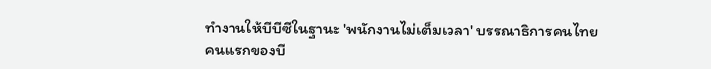ทำงานให้บีบีซีในฐานะ 'พนักงานไม่เต็มเวลา' บรรณาธิการคนไทยคนแรกของบี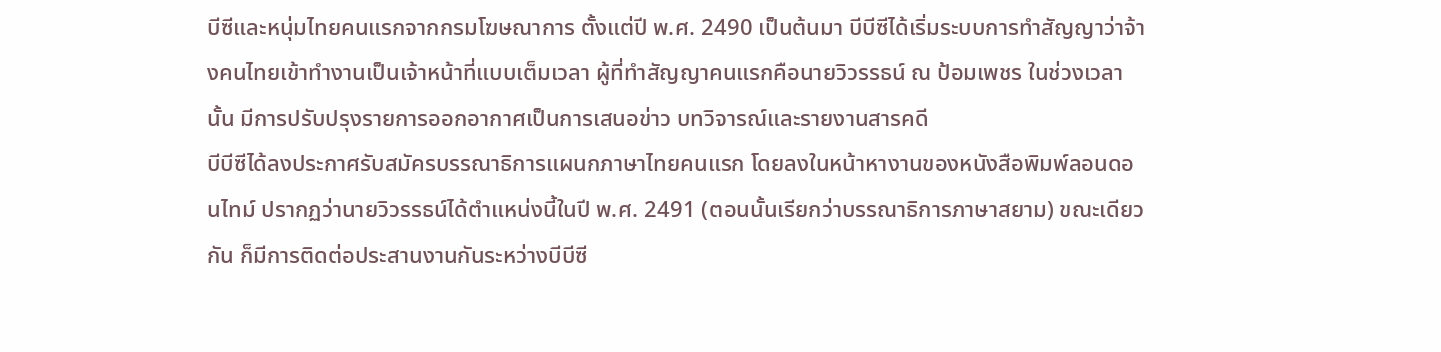บีซีและหนุ่มไทยคนแรกจากกรมโฆษณาการ ตั้งแต่ปี พ.ศ. 2490 เป็นต้นมา บีบีซีได้เริ่มระบบการทำสัญญาว่าจ้างคนไทยเข้าทำงานเป็นเจ้าหน้าที่แบบเต็มเวลา ผู้ที่ทำสัญญาคนแรกคือนายวิวรรธน์ ณ ป้อมเพชร ในช่วงเวลานั้น มีการปรับปรุงรายการออกอากาศเป็นการเสนอข่าว บทวิจารณ์และรายงานสารคดี
บีบีซีได้ลงประกาศรับสมัครบรรณาธิการแผนกภาษาไทยคนแรก โดยลงในหน้าหางานของหนังสือพิมพ์ลอนดอนไทม์ ปรากฏว่านายวิวรรธน์ได้ตำแหน่งนี้ในปี พ.ศ. 2491 (ตอนนั้นเรียกว่าบรรณาธิการภาษาสยาม) ขณะเดียวกัน ก็มีการติดต่อประสานงานกันระหว่างบีบีซี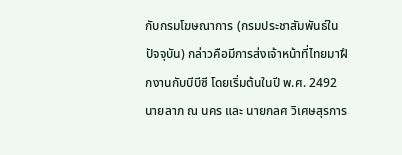กับกรมโฆษณาการ (กรมประชาสัมพันธ์ในปัจจุบัน) กล่าวคือมีการส่งเจ้าหน้าที่ไทยมาฝึกงานกับบีบีซี โดยเริ่มต้นในปี พ.ศ. 2492 นายลาภ ณ นคร และ นายกลศ วิเศษสุรการ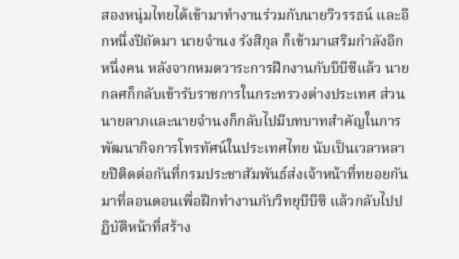สองหนุ่มไทยได้เข้ามาทำงานร่วมกับนายวิวรรธน์ และอีกหนึ่งปีถัดมา นายจำนง รังสิกุล ก็เข้ามาเสริมกำลังอีกหนึ่งคน หลังจากหมดวาระการฝึกงานกับบีบีซีแล้ว นายกลศก็กลับเข้ารับราชการในกระทรวงต่างประเทศ ส่วนนายลาภและนายจำนงก็กลับไปมีบทบาทสำคัญในการพัฒนากิจการโทรทัศน์ในประเทศไทย นับเป็นเวลาหลายปีติดต่อกันที่กรมประชาสัมพันธ์ส่งเจ้าหน้าที่ทยอยกันมาที่ลอนดอนเพื่อฝึกทำงานกับวิทยุบีบีซี แล้วกลับไปปฏิบัติหน้าที่สร้าง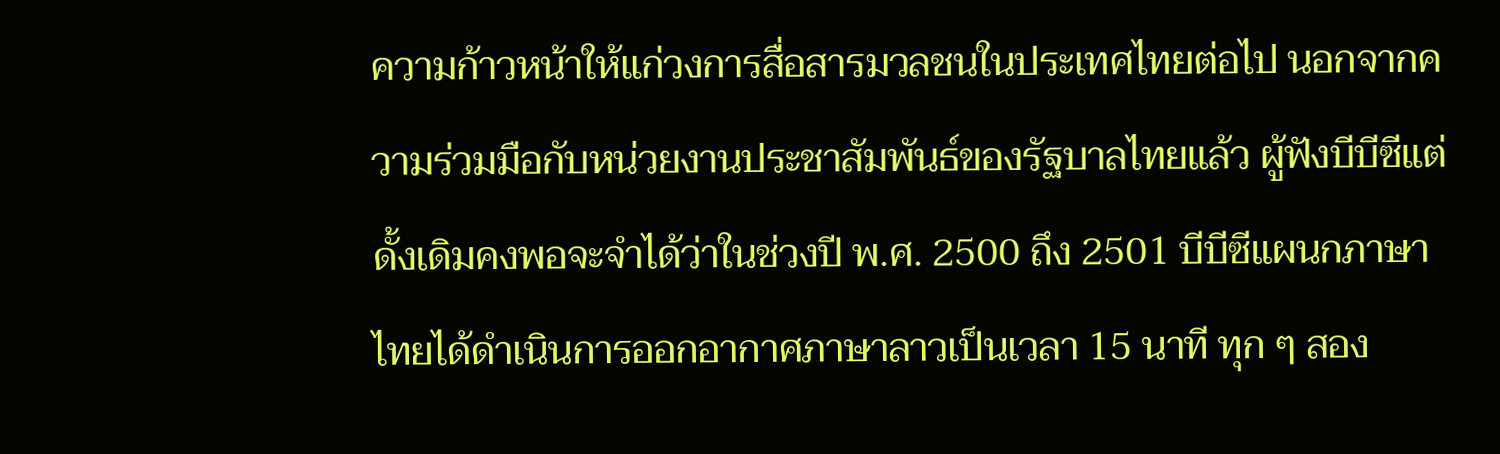ความก้าวหน้าให้แก่วงการสื่อสารมวลชนในประเทศไทยต่อไป นอกจากความร่วมมือกับหน่วยงานประชาสัมพันธ์ของรัฐบาลไทยแล้ว ผู้ฟังบีบีซีแต่ดั้งเดิมคงพอจะจำได้ว่าในช่วงปี พ.ศ. 2500 ถึง 2501 บีบีซีแผนกภาษาไทยได้ดำเนินการออกอากาศภาษาลาวเป็นเวลา 15 นาที ทุก ๆ สอง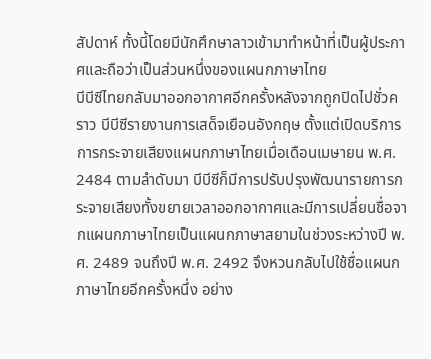สัปดาห์ ทั้งนี้โดยมีนักศึกษาลาวเข้ามาทำหน้าที่เป็นผู้ประกาศและถือว่าเป็นส่วนหนึ่งของแผนกภาษาไทย
บีบีซีไทยกลับมาออกอากาศอีกครั้งหลังจากถูกปิดไปชั่วคราว บีบีซีรายงานการเสด็จเยือนอังกฤษ ตั้งแต่เปิดบริการการกระจายเสียงแผนกภาษาไทยเมื่อเดือนเมษายน พ.ศ. 2484 ตามลำดับมา บีบีซีก็มีการปรับปรุงพัฒนารายการกระจายเสียงทั้งขยายเวลาออกอากาศและมีการเปลี่ยนชื่อจากแผนกภาษาไทยเป็นแผนกภาษาสยามในช่วงระหว่างปี พ.ศ. 2489 จนถึงปี พ.ศ. 2492 จึงหวนกลับไปใช้ชื่อแผนกภาษาไทยอีกครั้งหนึ่ง อย่าง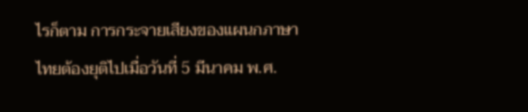ไรก็ตาม การกระจายเสียงของแผนกภาษาไทยต้องยุติไปเมื่อวันที่ 5 มีนาคม พ.ศ.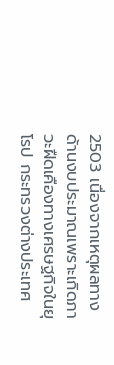2503 เนื่องจากเหตุผลทางด้านงบประมาณเพราะเกิดภาวะฝืดเคืองทางเศรษฐกิจในยุโรป กระทรวงต่างประเทศ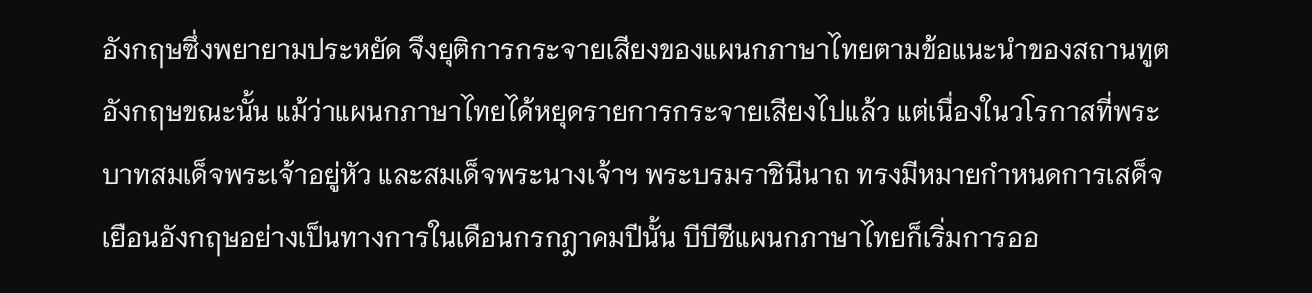อังกฤษซึ่งพยายามประหยัด จึงยุติการกระจายเสียงของแผนกภาษาไทยตามข้อแนะนำของสถานทูตอังกฤษขณะนั้น แม้ว่าแผนกภาษาไทยได้หยุดรายการกระจายเสียงไปแล้ว แต่เนื่องในวโรกาสที่พระบาทสมเด็จพระเจ้าอยู่หัว และสมเด็จพระนางเจ้าฯ พระบรมราชินีนาถ ทรงมีหมายกำหนดการเสด็จเยือนอังกฤษอย่างเป็นทางการในเดือนกรกฎาคมปีนั้น บีบีซีแผนกภาษาไทยก็เริ่มการออ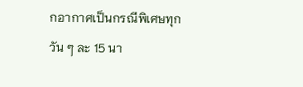กอากาศเป็นกรณีพิเศษทุกวัน ๆ ละ 15 นา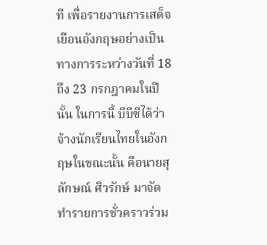ที เพื่อรายงานการเสด็จเยือนอังกฤษอย่างเป็นทางการระหว่างวันที่ 18 ถึง 23 กรกฎาคมในปีนั้น ในการนี้ บีบีซีได้ว่าจ้างนักเรียนไทยในอังกฤษในขณะนั้น คือนายสุลักษณ์ ศิวรักษ์ มาจัดทำรายการชั่วคราวร่วม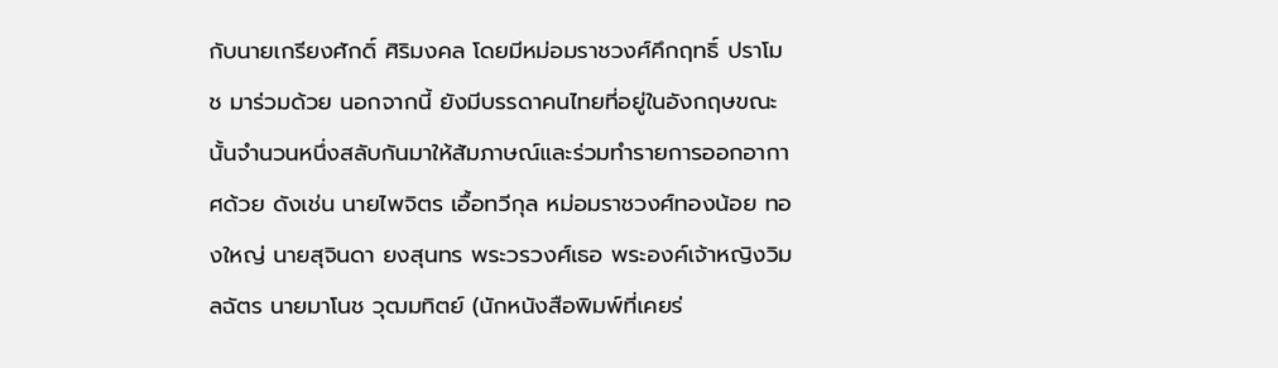กับนายเกรียงศักดิ์ ศิริมงคล โดยมีหม่อมราชวงศ์คึกฤทธิ์ ปราโมช มาร่วมด้วย นอกจากนี้ ยังมีบรรดาคนไทยที่อยู่ในอังกฤษขณะนั้นจำนวนหนึ่งสลับกันมาให้สัมภาษณ์และร่วมทำรายการออกอากาศด้วย ดังเช่น นายไพจิตร เอื้อทวีกุล หม่อมราชวงศ์ทองน้อย ทองใหญ่ นายสุจินดา ยงสุนทร พระวรวงศ์เธอ พระองค์เจ้าหญิงวิมลฉัตร นายมาโนช วุฒมทิตย์ (นักหนังสือพิมพ์ที่เคยร่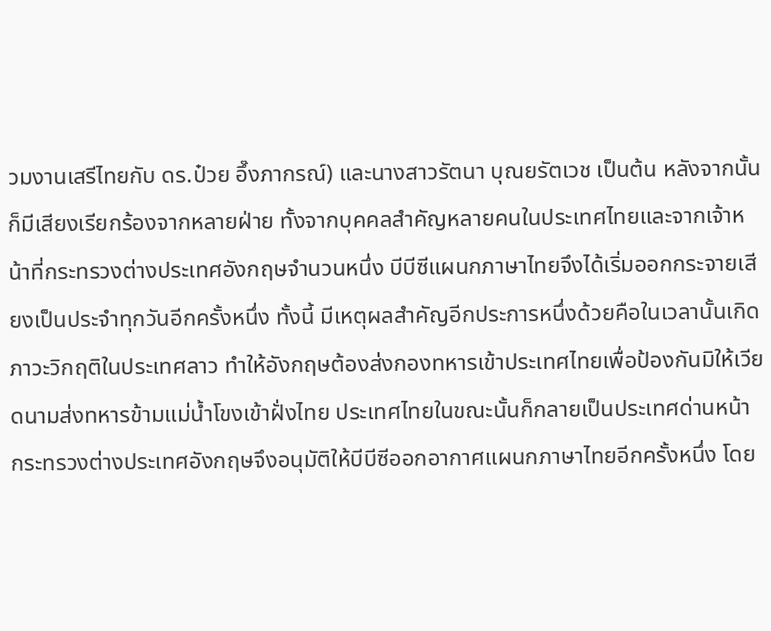วมงานเสรีไทยกับ ดร.ป๋วย อึ๊งภากรณ์) และนางสาวรัตนา บุณยรัตเวช เป็นต้น หลังจากนั้นก็มีเสียงเรียกร้องจากหลายฝ่าย ทั้งจากบุคคลสำคัญหลายคนในประเทศไทยและจากเจ้าหน้าที่กระทรวงต่างประเทศอังกฤษจำนวนหนึ่ง บีบีซีแผนกภาษาไทยจึงได้เริ่มออกกระจายเสียงเป็นประจำทุกวันอีกครั้งหนึ่ง ทั้งนี้ มีเหตุผลสำคัญอีกประการหนึ่งด้วยคือในเวลานั้นเกิดภาวะวิกฤติในประเทศลาว ทำให้อังกฤษต้องส่งกองทหารเข้าประเทศไทยเพื่อป้องกันมิให้เวียดนามส่งทหารข้ามแม่น้ำโขงเข้าฝั่งไทย ประเทศไทยในขณะนั้นก็กลายเป็นประเทศด่านหน้า กระทรวงต่างประเทศอังกฤษจึงอนุมัติให้บีบีซีออกอากาศแผนกภาษาไทยอีกครั้งหนึ่ง โดย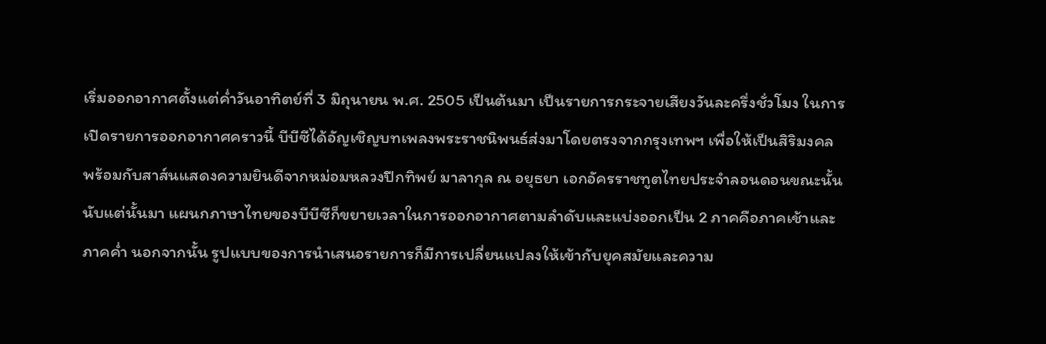เริ่มออกอากาศตั้งแต่ค่ำวันอาทิตย์ที่ 3 มิถุนายน พ.ศ. 2505 เป็นต้นมา เป็นรายการกระจายเสียงวันละครึ่งชั่วโมง ในการเปิดรายการออกอากาศคราวนี้ บีบีซีได้อัญเชิญบทเพลงพระราชนิพนธ์ส่งมาโดยตรงจากกรุงเทพฯ เพื่อให้เป็นสิริมงคล พร้อมกับสาส์นแสดงความยินดีจากหม่อมหลวงปีกทิพย์ มาลากุล ณ อยุธยา เอกอัครราชทูตไทยประจำลอนดอนขณะนั้น
นับแต่นั้นมา แผนกภาษาไทยของบีบีซีก็ขยายเวลาในการออกอากาศตามลำดับและแบ่งออกเป็น 2 ภาคคือภาคเช้าและภาคค่ำ นอกจากนั้น รูปแบบของการนำเสนอรายการก็มีการเปลี่ยนแปลงให้เข้ากับยุคสมัยและความ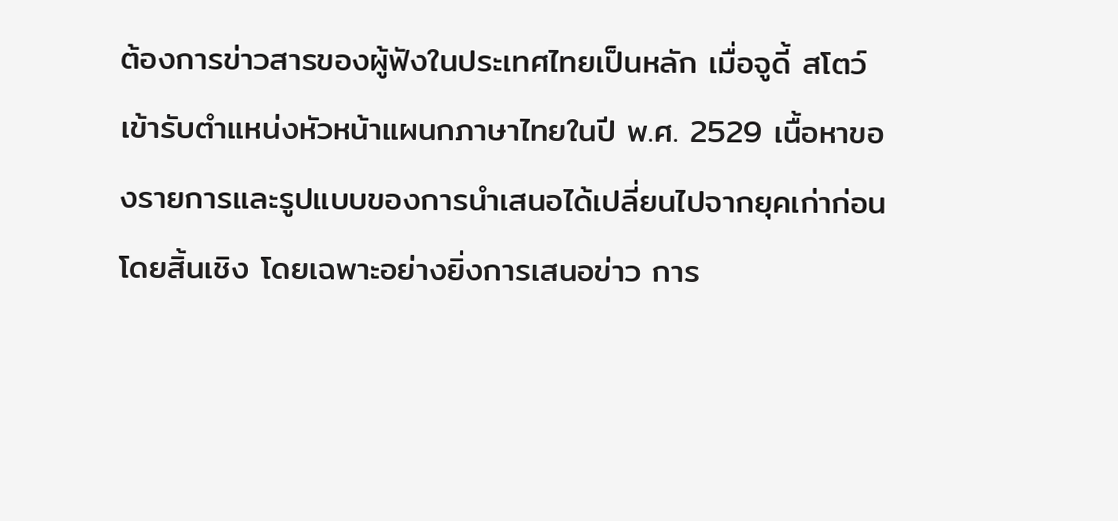ต้องการข่าวสารของผู้ฟังในประเทศไทยเป็นหลัก เมื่อจูดี้ สโตว์ เข้ารับตำแหน่งหัวหน้าแผนกภาษาไทยในปี พ.ศ. 2529 เนื้อหาของรายการและรูปแบบของการนำเสนอได้เปลี่ยนไปจากยุคเก่าก่อนโดยสิ้นเชิง โดยเฉพาะอย่างยิ่งการเสนอข่าว การ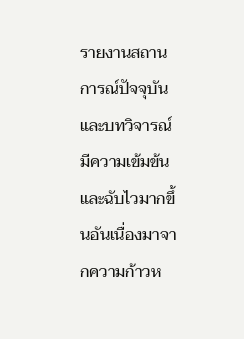รายงานสถานการณ์ปัจจุบันและบทวิจารณ์ มีความเข้มข้นและฉับไวมากขึ้นอันเนื่องมาจากความก้าวห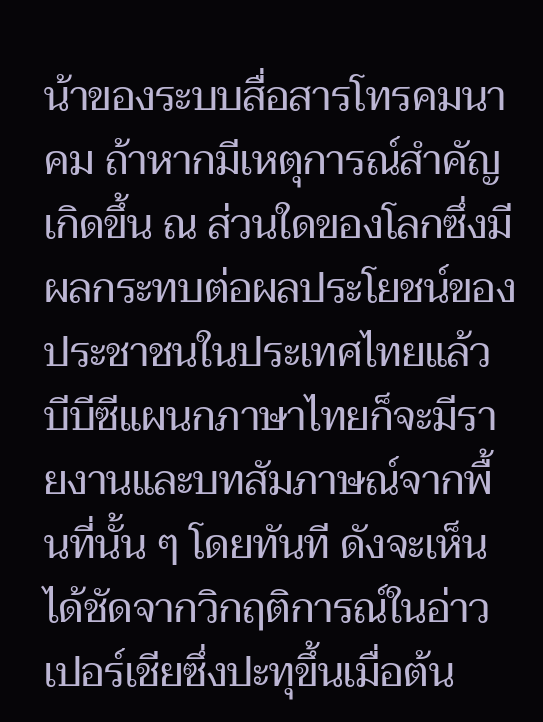น้าของระบบสื่อสารโทรคมนาคม ถ้าหากมีเหตุการณ์สำคัญเกิดขึ้น ณ ส่วนใดของโลกซึ่งมีผลกระทบต่อผลประโยชน์ของประชาชนในประเทศไทยแล้ว บีบีซีแผนกภาษาไทยก็จะมีรายงานและบทสัมภาษณ์จากพื้นที่นั้น ๆ โดยทันที ดังจะเห็นได้ชัดจากวิกฤติการณ์ในอ่าวเปอร์เชียซึ่งปะทุขึ้นเมื่อต้น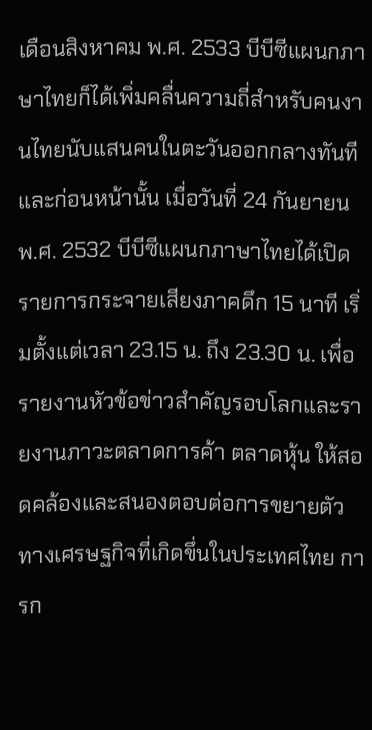เดือนสิงหาคม พ.ศ. 2533 บีบีซีแผนกภาษาไทยก็ได้เพิ่มคลื่นความถี่สำหรับคนงานไทยนับแสนคนในตะวันออกกลางทันที และก่อนหน้านั้น เมื่อวันที่ 24 กันยายน พ.ศ. 2532 บีบีซีแผนกภาษาไทยได้เปิดรายการกระจายเสียงภาคดึก 15 นาที เริ่มตั้งแต่เวลา 23.15 น. ถึง 23.30 น. เพื่อรายงานหัวข้อข่าวสำคัญรอบโลกและรายงานภาวะตลาดการค้า ตลาดหุ้น ให้สอดคล้องและสนองตอบต่อการขยายตัวทางเศรษฐกิจที่เกิดขึ่นในประเทศไทย การก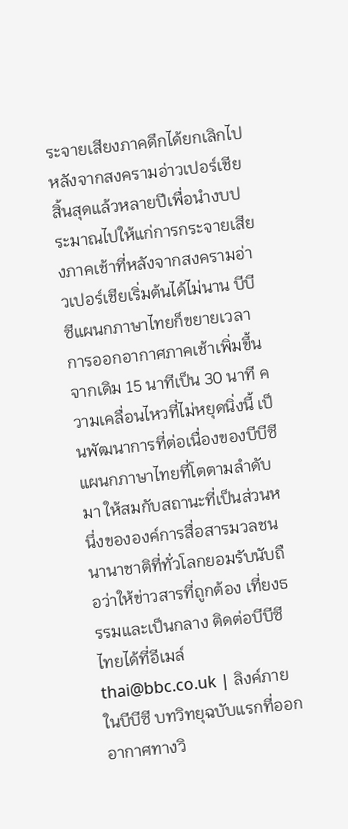ระจายเสียงภาคดึกได้ยกเลิกไปหลังจากสงครามอ่าวเปอร์เชียสิ้นสุดแล้วหลายปีเพื่อนำงบประมาณไปให้แก่การกระจายเสียงภาคเช้าที่หลังจากสงครามอ่าวเปอร์เชียเริ่มต้นได้ไม่นาน บีบีซีแผนกภาษาไทยก็ขยายเวลาการออกอากาศภาคเช้าเพิ่มขึ้นจากเดิม 15 นาทีเป็น 30 นาที ความเคลื่อนไหวที่ไม่หยุดนิ่งนี้ เป็นพัฒนาการที่ต่อเนื่องของบีบีซีแผนกภาษาไทยที่โตตามลำดับมา ให้สมกับสถานะที่เป็นส่วนหนึ่งขององค์การสื่อสารมวลชนนานาชาติที่ทั่วโลกยอมรับนับถือว่าให้ข่าวสารที่ถูกต้อง เที่ยงธรรมและเป็นกลาง ติดต่อบีบีซีไทยได้ที่อีเมล์ thai@bbc.co.uk | ลิงค์ภายในบีบีซี บทวิทยุฉบับแรกที่ออกอากาศทางวิ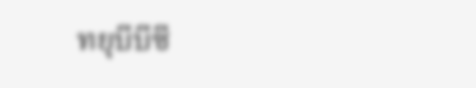ทยุบีบีซี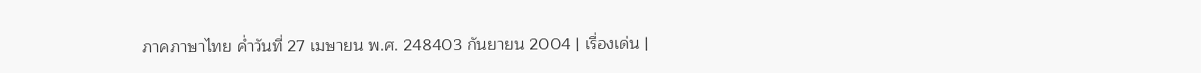ภาคภาษาไทย ค่ำวันที่ 27 เมษายน พ.ศ. 248403 กันยายน 2004 | เรื่องเด่น |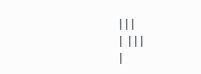|||
| |||
|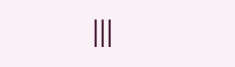|||